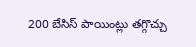200 బేసిస్ పాయింట్లు తగ్గొచ్చు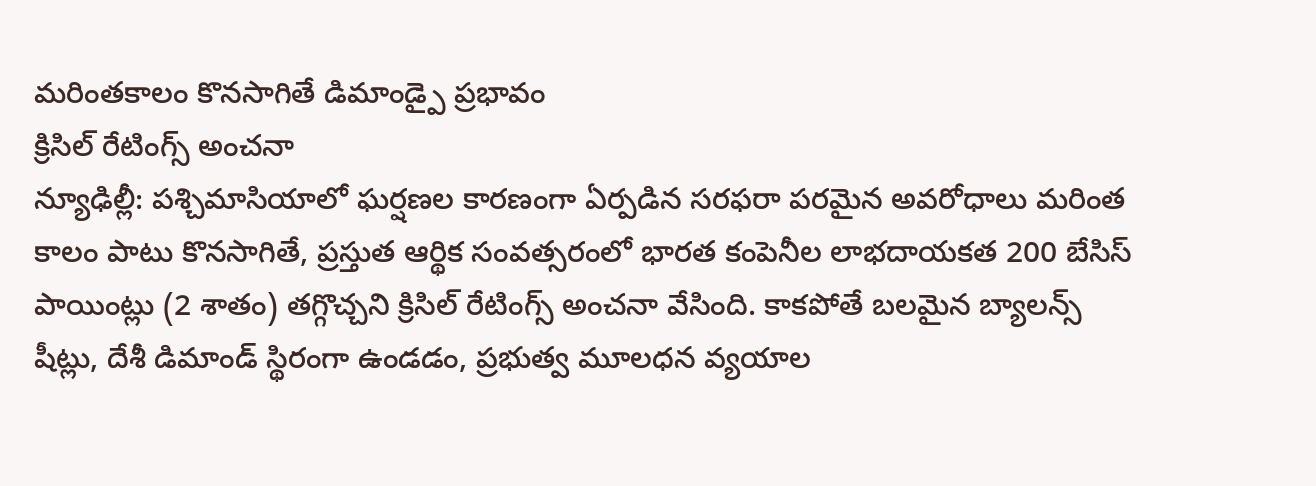మరింతకాలం కొనసాగితే డిమాండ్పై ప్రభావం
క్రిసిల్ రేటింగ్స్ అంచనా
న్యూఢిల్లీ: పశ్చిమాసియాలో ఘర్షణల కారణంగా ఏర్పడిన సరఫరా పరమైన అవరోధాలు మరింత కాలం పాటు కొనసాగితే, ప్రస్తుత ఆర్థిక సంవత్సరంలో భారత కంపెనీల లాభదాయకత 200 బేసిస్ పాయింట్లు (2 శాతం) తగ్గొచ్చని క్రిసిల్ రేటింగ్స్ అంచనా వేసింది. కాకపోతే బలమైన బ్యాలన్స్ షీట్లు, దేశీ డిమాండ్ స్థిరంగా ఉండడం, ప్రభుత్వ మూలధన వ్యయాల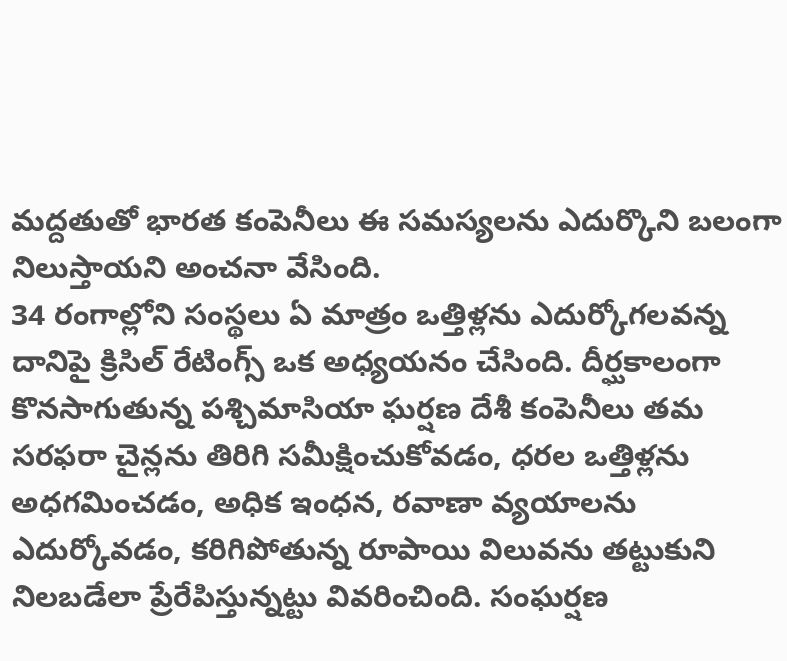మద్దతుతో భారత కంపెనీలు ఈ సమస్యలను ఎదుర్కొని బలంగా నిలుస్తాయని అంచనా వేసింది.
34 రంగాల్లోని సంస్థలు ఏ మాత్రం ఒత్తిళ్లను ఎదుర్కోగలవన్న దానిపై క్రిసిల్ రేటింగ్స్ ఒక అధ్యయనం చేసింది. దీర్ఘకాలంగా కొనసాగుతున్న పశ్చిమాసియా ఘర్షణ దేశీ కంపెనీలు తమ సరఫరా చైన్లను తిరిగి సమీక్షించుకోవడం, ధరల ఒత్తిళ్లను అధగమించడం, అధిక ఇంధన, రవాణా వ్యయాలను ఎదుర్కోవడం, కరిగిపోతున్న రూపాయి విలువను తట్టుకుని నిలబడేలా ప్రేరేపిస్తున్నట్టు వివరించింది. సంఘర్షణ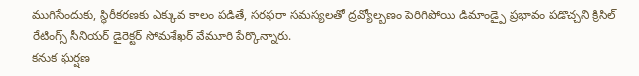ముగిసేందుకు, స్థిరీకరణకు ఎక్కువ కాలం పడితే, సరఫరా సమస్యలతో ద్రవ్యోల్బణం పెరిగిపోయి డిమాండ్పై ప్రభావం పడొచ్చని క్రిసిల్ రేటింగ్స్ సీనియర్ డైరెక్టర్ సోమశేఖర్ వేమూరి పేర్కొన్నారు.
కనుక ఘర్షణ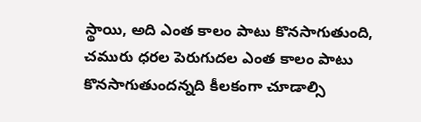స్థాయి, అది ఎంత కాలం పాటు కొనసాగుతుంది, చమురు ధరల పెరుగుదల ఎంత కాలం పాటు కొనసాగుతుందన్నది కీలకంగా చూడాల్సి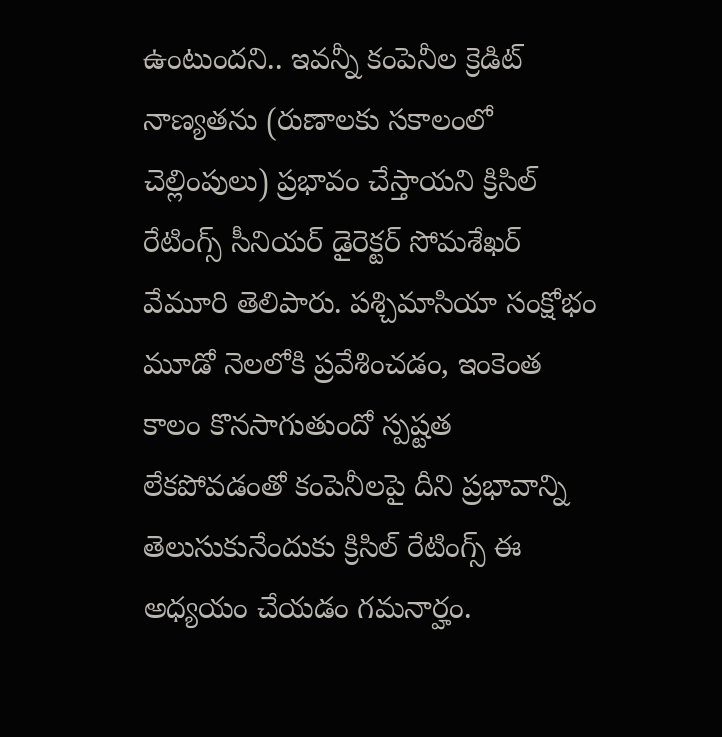ఉంటుందని.. ఇవన్నీ కంపెనీల క్రెడిట్ నాణ్యతను (రుణాలకు సకాలంలో చెల్లింపులు) ప్రభావం చేస్తాయని క్రిసిల్ రేటింగ్స్ సీనియర్ డైరెక్టర్ సోమశేఖర్ వేమూరి తెలిపారు. పశ్చిమాసియా సంక్షోభం మూడో నెలలోకి ప్రవేశించడం, ఇంకెంత కాలం కొనసాగుతుందో స్పష్టత లేకపోవడంతో కంపెనీలపై దీని ప్రభావాన్ని తెలుసుకునేందుకు క్రిసిల్ రేటింగ్స్ ఈ అధ్యయం చేయడం గమనార్హం.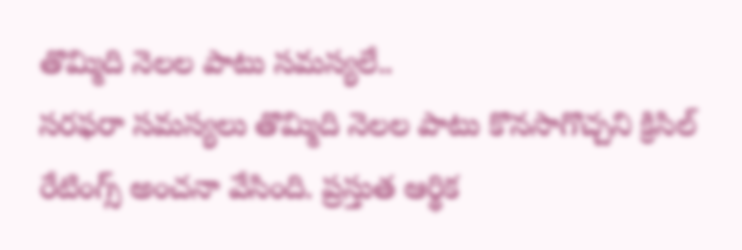తొమ్మిది నెలల పాటు సమస్యలే..
సరఫరా సమస్యలు తొమ్మిది నెలల పాటు కొనసాగొచ్చని క్రిసిల్ రేటింగ్స్ అంచనా వేసింది. ప్రస్తుత ఆర్థిక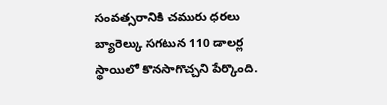సంవత్సరానికి చమురు ధరలు బ్యారెల్కు సగటున 110 డాలర్ల స్థాయిలో కొనసాగొచ్చని పేర్కొంది.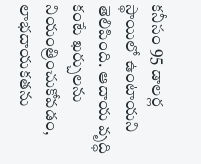కనీసం 95 డాలర్ల స్థాయిలో ఉంటాయని తెలిపింది. ఆదాయ వృద్ధి కంటే ఖర్చులను నియంత్రించుకోవడం, లాభదాయకతను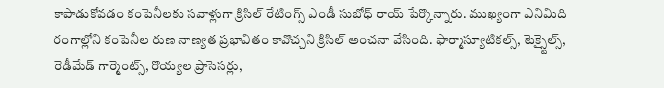కాపాడుకోవడం కంపెనీలకు సవాళ్లుగా క్రిసిల్ రేటింగ్స్ ఎండీ సుబోధ్ రాయ్ పేర్కొన్నారు. ముఖ్యంగా ఎనిమిది రంగాల్లోని కంపెనీల రుణ నాణ్యత ప్రభావితం కావొచ్చని క్రిసిల్ అంచనా వేసింది. ఫార్మాస్యూటికల్స్, టెక్స్టైల్స్, రెడీమేడ్ గార్మెంట్స్, రొయ్యల ప్రాసెసర్లు,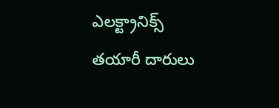ఎలక్ట్రానిక్స్ తయారీ దారులు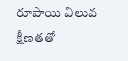రూపాయి విలువ క్షీణతతో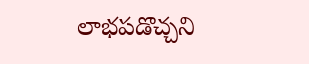లాభపడొచ్చని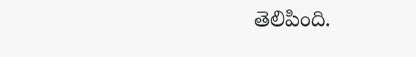తెలిపింది.